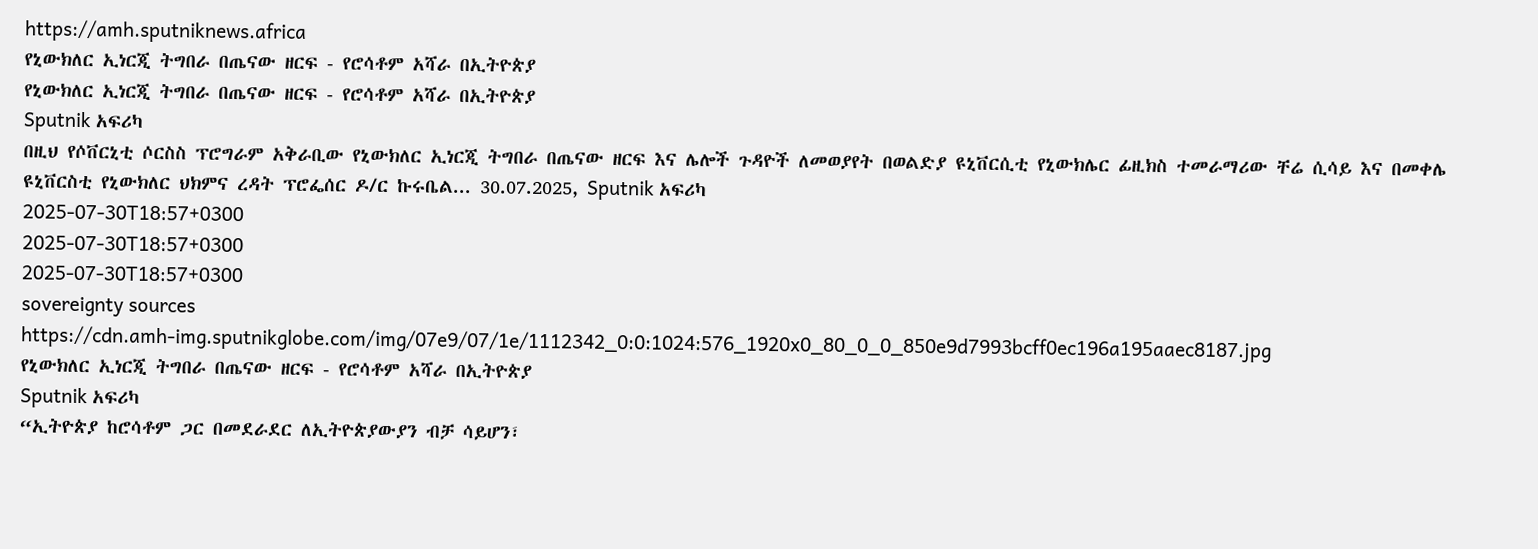https://amh.sputniknews.africa
የኒውክለር ኢነርጂ ትግበራ በጤናው ዘርፍ - የሮሳቶም አሻራ በኢትዮጵያ
የኒውክለር ኢነርጂ ትግበራ በጤናው ዘርፍ - የሮሳቶም አሻራ በኢትዮጵያ
Sputnik አፍሪካ
በዚህ የሶቨርኒቲ ሶርስስ ፕሮግራም አቅራቢው የኒውክለር ኢነርጂ ትግበራ በጤናው ዘርፍ እና ሌሎች ጉዳዮች ለመወያየት በወልድያ ዩኒቨርሲቲ የኒውክሌር ፊዚክስ ተመራማሪው ቸሬ ሲሳይ እና በመቀሌ ዩኒቨርስቲ የኒውክለር ህክምና ረዳት ፕሮፌሰር ዶ/ር ኩሩቤል... 30.07.2025, Sputnik አፍሪካ
2025-07-30T18:57+0300
2025-07-30T18:57+0300
2025-07-30T18:57+0300
sovereignty sources
https://cdn.amh-img.sputnikglobe.com/img/07e9/07/1e/1112342_0:0:1024:576_1920x0_80_0_0_850e9d7993bcff0ec196a195aaec8187.jpg
የኒውክለር ኢነርጂ ትግበራ በጤናው ዘርፍ - የሮሳቶም አሻራ በኢትዮጵያ
Sputnik አፍሪካ
“ኢትዮጵያ ከሮሳቶም ጋር በመደራደር ለኢትዮጵያውያን ብቻ ሳይሆን፣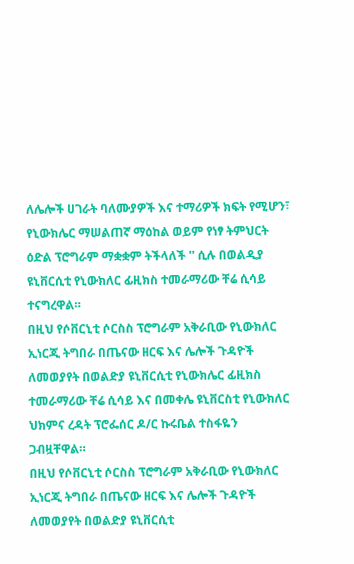ለሌሎች ሀገራት ባለሙያዎች እና ተማሪዎች ክፍት የሚሆን፣ የኒውክሌር ማሠልጠኛ ማዕከል ወይም የነፃ ትምህርት ዕድል ፕሮግራም ማቋቋም ትችላለች '' ሲሉ በወልዲያ ዩኒቨርሲቲ የኒውክለር ፊዚክስ ተመራማሪው ቸሬ ሲሳይ ተናግረዋል።
በዚህ የሶቨርኒቲ ሶርስስ ፕሮግራም አቅራቢው የኒውክለር ኢነርጂ ትግበራ በጤናው ዘርፍ እና ሌሎች ጉዳዮች ለመወያየት በወልድያ ዩኒቨርሲቲ የኒውክሌር ፊዚክስ ተመራማሪው ቸሬ ሲሳይ እና በመቀሌ ዩኒቨርስቲ የኒውክለር ህክምና ረዳት ፕሮፌሰር ዶ/ር ኩሩቤል ተስፋዬን ጋብዟቸዋል።
በዚህ የሶቨርኒቲ ሶርስስ ፕሮግራም አቅራቢው የኒውክለር ኢነርጂ ትግበራ በጤናው ዘርፍ እና ሌሎች ጉዳዮች ለመወያየት በወልድያ ዩኒቨርሲቲ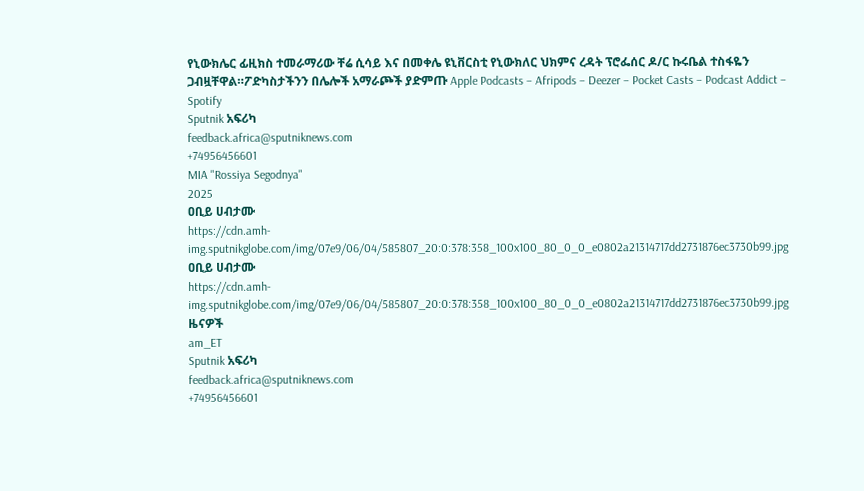የኒውክሌር ፊዚክስ ተመራማሪው ቸሬ ሲሳይ እና በመቀሌ ዩኒቨርስቲ የኒውክለር ህክምና ረዳት ፕሮፌሰር ዶ/ር ኩሩቤል ተስፋዬን ጋብዟቸዋል።ፖድካስታችንን በሌሎች አማራጮች ያድምጡ Apple Podcasts – Afripods – Deezer – Pocket Casts – Podcast Addict – Spotify
Sputnik አፍሪካ
feedback.africa@sputniknews.com
+74956456601
MIA "Rossiya Segodnya"
2025
ዐቢይ ሀብታሙ
https://cdn.amh-img.sputnikglobe.com/img/07e9/06/04/585807_20:0:378:358_100x100_80_0_0_e0802a21314717dd2731876ec3730b99.jpg
ዐቢይ ሀብታሙ
https://cdn.amh-img.sputnikglobe.com/img/07e9/06/04/585807_20:0:378:358_100x100_80_0_0_e0802a21314717dd2731876ec3730b99.jpg
ዜናዎች
am_ET
Sputnik አፍሪካ
feedback.africa@sputniknews.com
+74956456601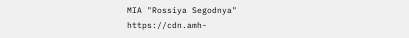MIA "Rossiya Segodnya"
https://cdn.amh-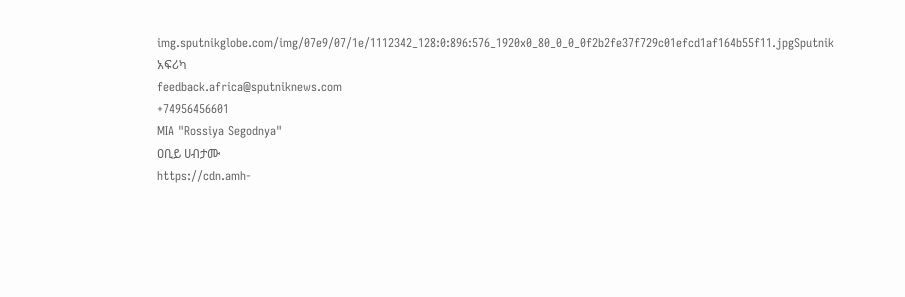img.sputnikglobe.com/img/07e9/07/1e/1112342_128:0:896:576_1920x0_80_0_0_0f2b2fe37f729c01efcd1af164b55f11.jpgSputnik አፍሪካ
feedback.africa@sputniknews.com
+74956456601
MIA "Rossiya Segodnya"
ዐቢይ ሀብታሙ
https://cdn.amh-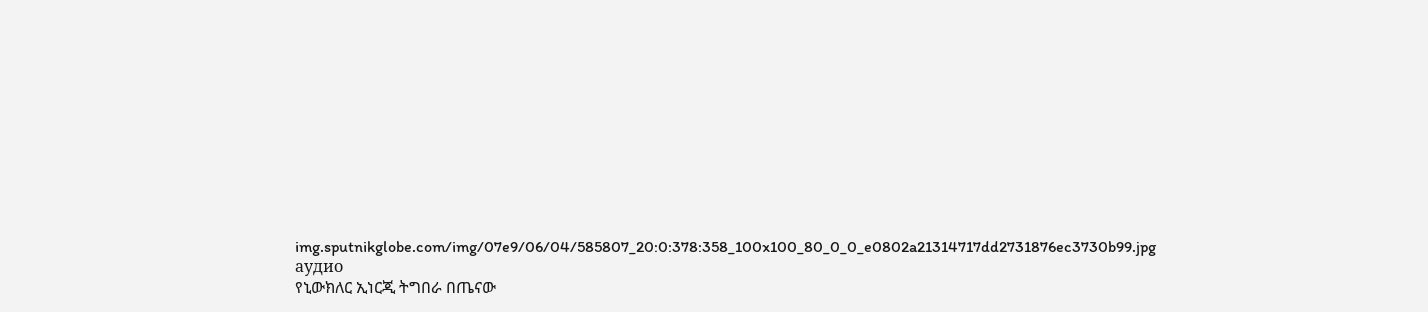img.sputnikglobe.com/img/07e9/06/04/585807_20:0:378:358_100x100_80_0_0_e0802a21314717dd2731876ec3730b99.jpg
аудио
የኒውክለር ኢነርጂ ትግበራ በጤናው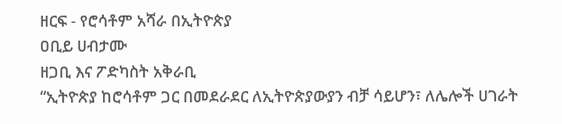ዘርፍ - የሮሳቶም አሻራ በኢትዮጵያ
ዐቢይ ሀብታሙ
ዘጋቢ እና ፖድካስት አቅራቢ
“ኢትዮጵያ ከሮሳቶም ጋር በመደራደር ለኢትዮጵያውያን ብቻ ሳይሆን፣ ለሌሎች ሀገራት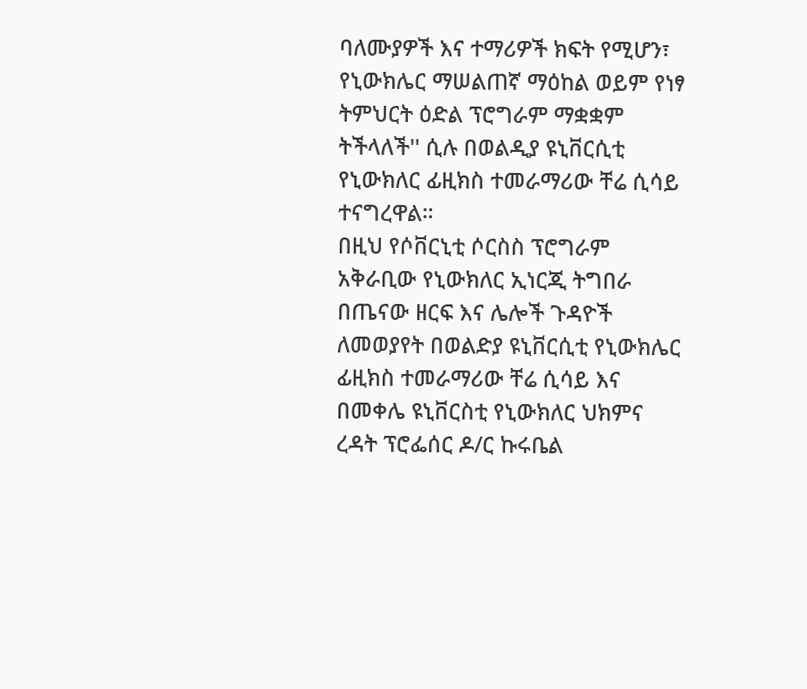ባለሙያዎች እና ተማሪዎች ክፍት የሚሆን፣ የኒውክሌር ማሠልጠኛ ማዕከል ወይም የነፃ ትምህርት ዕድል ፕሮግራም ማቋቋም ትችላለች'' ሲሉ በወልዲያ ዩኒቨርሲቲ የኒውክለር ፊዚክስ ተመራማሪው ቸሬ ሲሳይ ተናግረዋል።
በዚህ የሶቨርኒቲ ሶርስስ ፕሮግራም አቅራቢው የኒውክለር ኢነርጂ ትግበራ በጤናው ዘርፍ እና ሌሎች ጉዳዮች ለመወያየት በወልድያ ዩኒቨርሲቲ የኒውክሌር ፊዚክስ ተመራማሪው ቸሬ ሲሳይ እና በመቀሌ ዩኒቨርስቲ የኒውክለር ህክምና ረዳት ፕሮፌሰር ዶ/ር ኩሩቤል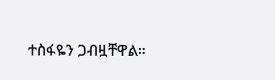ተስፋዬን ጋብዟቸዋል።